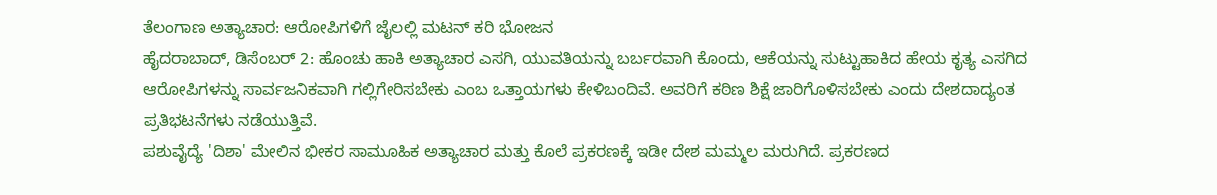ತೆಲಂಗಾಣ ಅತ್ಯಾಚಾರ: ಆರೋಪಿಗಳಿಗೆ ಜೈಲಲ್ಲಿ ಮಟನ್ ಕರಿ ಭೋಜನ
ಹೈದರಾಬಾದ್, ಡಿಸೆಂಬರ್ 2: ಹೊಂಚು ಹಾಕಿ ಅತ್ಯಾಚಾರ ಎಸಗಿ, ಯುವತಿಯನ್ನು ಬರ್ಬರವಾಗಿ ಕೊಂದು, ಆಕೆಯನ್ನು ಸುಟ್ಟುಹಾಕಿದ ಹೇಯ ಕೃತ್ಯ ಎಸಗಿದ ಆರೋಪಿಗಳನ್ನು ಸಾರ್ವಜನಿಕವಾಗಿ ಗಲ್ಲಿಗೇರಿಸಬೇಕು ಎಂಬ ಒತ್ತಾಯಗಳು ಕೇಳಿಬಂದಿವೆ. ಅವರಿಗೆ ಕಠಿಣ ಶಿಕ್ಷೆ ಜಾರಿಗೊಳಿಸಬೇಕು ಎಂದು ದೇಶದಾದ್ಯಂತ ಪ್ರತಿಭಟನೆಗಳು ನಡೆಯುತ್ತಿವೆ.
ಪಶುವೈದ್ಯೆ 'ದಿಶಾ' ಮೇಲಿನ ಭೀಕರ ಸಾಮೂಹಿಕ ಅತ್ಯಾಚಾರ ಮತ್ತು ಕೊಲೆ ಪ್ರಕರಣಕ್ಕೆ ಇಡೀ ದೇಶ ಮಮ್ಮಲ ಮರುಗಿದೆ. ಪ್ರಕರಣದ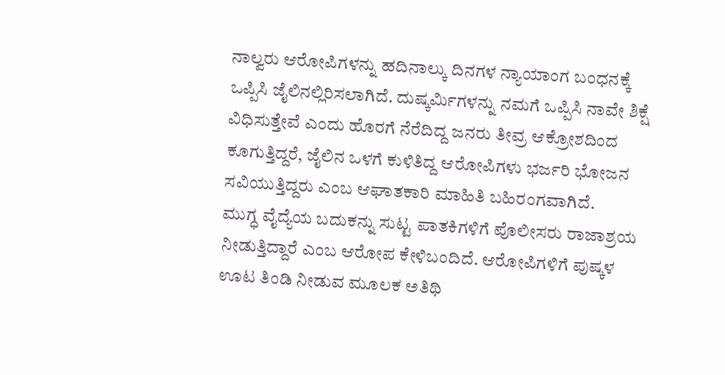ನಾಲ್ವರು ಆರೋಪಿಗಳನ್ನು ಹದಿನಾಲ್ಕು ದಿನಗಳ ನ್ಯಾಯಾಂಗ ಬಂಧನಕ್ಕೆ ಒಪ್ಪಿಸಿ ಜೈಲಿನಲ್ಲಿರಿಸಲಾಗಿದೆ. ದುಷ್ಕರ್ಮಿಗಳನ್ನು ನಮಗೆ ಒಪ್ಪಿಸಿ ನಾವೇ ಶಿಕ್ಷೆ ವಿಧಿಸುತ್ತೇವೆ ಎಂದು ಹೊರಗೆ ನೆರೆದಿದ್ದ ಜನರು ತೀವ್ರ ಆಕ್ರೋಶದಿಂದ ಕೂಗುತ್ತಿದ್ದರೆ, ಜೈಲಿನ ಒಳಗೆ ಕುಳಿತಿದ್ದ ಆರೋಪಿಗಳು ಭರ್ಜರಿ ಭೋಜನ ಸವಿಯುತ್ತಿದ್ದರು ಎಂಬ ಆಘಾತಕಾರಿ ಮಾಹಿತಿ ಬಹಿರಂಗವಾಗಿದೆ.
ಮುಗ್ಧ ವೈದ್ಯೆಯ ಬದುಕನ್ನು ಸುಟ್ಟ ಪಾತಕಿಗಳಿಗೆ ಪೊಲೀಸರು ರಾಜಾಶ್ರಯ ನೀಡುತ್ತಿದ್ದಾರೆ ಎಂಬ ಆರೋಪ ಕೇಳಿಬಂದಿದೆ. ಆರೋಪಿಗಳಿಗೆ ಪುಷ್ಕಳ ಊಟ ತಿಂಡಿ ನೀಡುವ ಮೂಲಕ ಅತಿಥಿ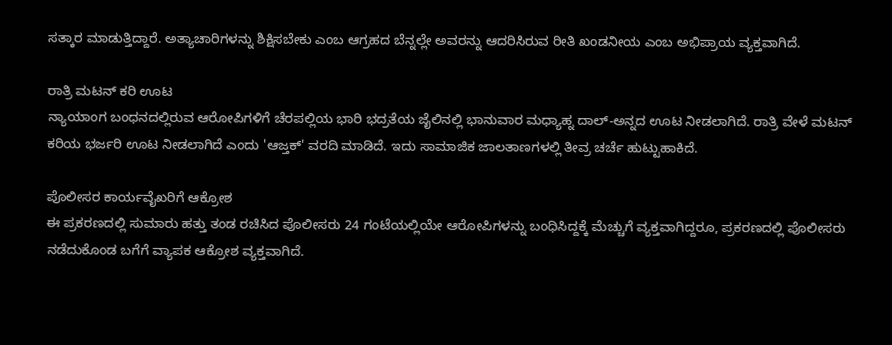ಸತ್ಕಾರ ಮಾಡುತ್ತಿದ್ದಾರೆ. ಅತ್ಯಾಚಾರಿಗಳನ್ನು ಶಿಕ್ಷಿಸಬೇಕು ಎಂಬ ಆಗ್ರಹದ ಬೆನ್ನಲ್ಲೇ ಅವರನ್ನು ಆದರಿಸಿರುವ ರೀತಿ ಖಂಡನೀಯ ಎಂಬ ಅಭಿಪ್ರಾಯ ವ್ಯಕ್ತವಾಗಿದೆ.

ರಾತ್ರಿ ಮಟನ್ ಕರಿ ಊಟ
ನ್ಯಾಯಾಂಗ ಬಂಧನದಲ್ಲಿರುವ ಆರೋಪಿಗಳಿಗೆ ಚೆರಪಲ್ಲಿಯ ಭಾರಿ ಭದ್ರತೆಯ ಜೈಲಿನಲ್ಲಿ ಭಾನುವಾರ ಮಧ್ಯಾಹ್ನ ದಾಲ್-ಅನ್ನದ ಊಟ ನೀಡಲಾಗಿದೆ. ರಾತ್ರಿ ವೇಳೆ ಮಟನ್ ಕರಿಯ ಭರ್ಜರಿ ಊಟ ನೀಡಲಾಗಿದೆ ಎಂದು 'ಆಜ್ತಕ್' ವರದಿ ಮಾಡಿದೆ. ಇದು ಸಾಮಾಜಿಕ ಜಾಲತಾಣಗಳಲ್ಲಿ ತೀವ್ರ ಚರ್ಚೆ ಹುಟ್ಟುಹಾಕಿದೆ.

ಪೊಲೀಸರ ಕಾರ್ಯವೈಖರಿಗೆ ಆಕ್ರೋಶ
ಈ ಪ್ರಕರಣದಲ್ಲಿ ಸುಮಾರು ಹತ್ತು ತಂಡ ರಚಿಸಿದ ಪೊಲೀಸರು 24 ಗಂಟೆಯಲ್ಲಿಯೇ ಆರೋಪಿಗಳನ್ನು ಬಂಧಿಸಿದ್ದಕ್ಕೆ ಮೆಚ್ಚುಗೆ ವ್ಯಕ್ತವಾಗಿದ್ದರೂ, ಪ್ರಕರಣದಲ್ಲಿ ಪೊಲೀಸರು ನಡೆದುಕೊಂಡ ಬಗೆಗೆ ವ್ಯಾಪಕ ಆಕ್ರೋಶ ವ್ಯಕ್ತವಾಗಿದೆ.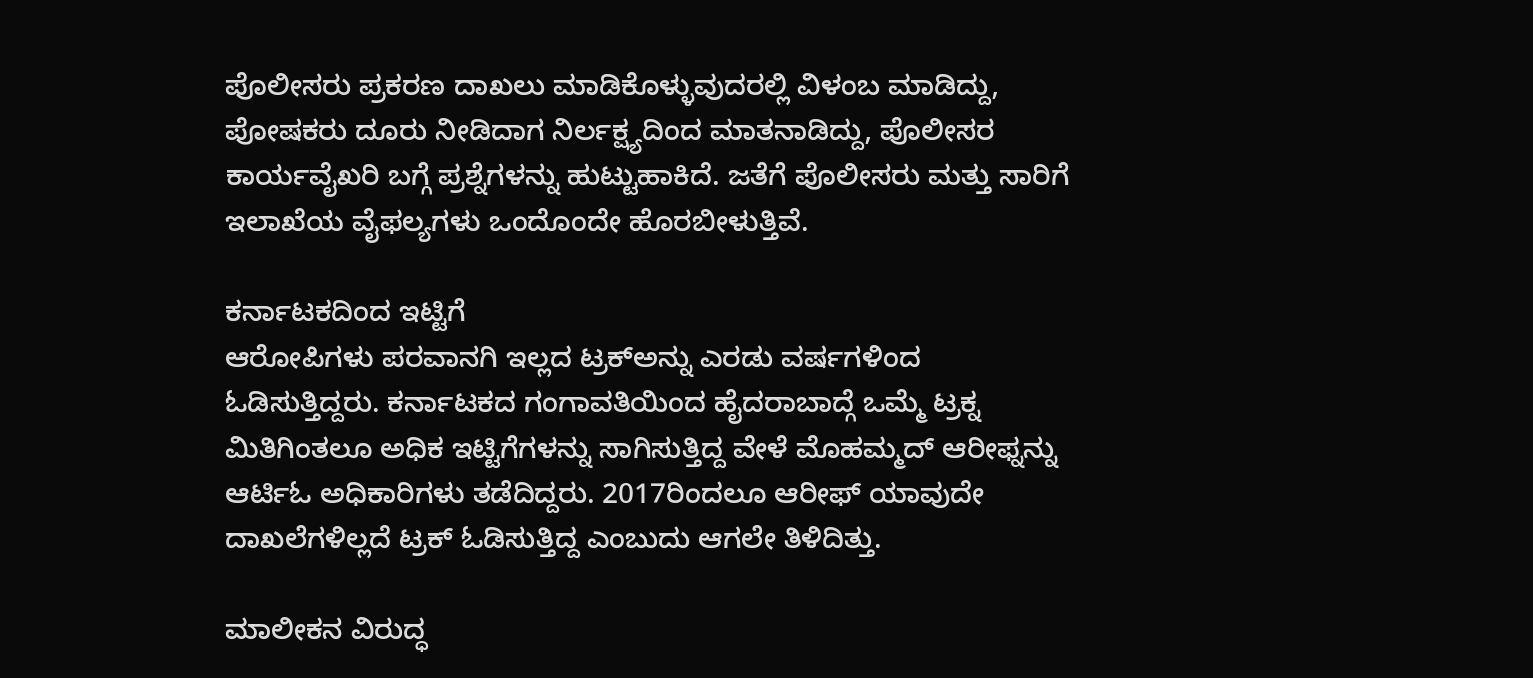ಪೊಲೀಸರು ಪ್ರಕರಣ ದಾಖಲು ಮಾಡಿಕೊಳ್ಳುವುದರಲ್ಲಿ ವಿಳಂಬ ಮಾಡಿದ್ದು, ಪೋಷಕರು ದೂರು ನೀಡಿದಾಗ ನಿರ್ಲಕ್ಷ್ಯದಿಂದ ಮಾತನಾಡಿದ್ದು, ಪೊಲೀಸರ ಕಾರ್ಯವೈಖರಿ ಬಗ್ಗೆ ಪ್ರಶ್ನೆಗಳನ್ನು ಹುಟ್ಟುಹಾಕಿದೆ. ಜತೆಗೆ ಪೊಲೀಸರು ಮತ್ತು ಸಾರಿಗೆ ಇಲಾಖೆಯ ವೈಫಲ್ಯಗಳು ಒಂದೊಂದೇ ಹೊರಬೀಳುತ್ತಿವೆ.

ಕರ್ನಾಟಕದಿಂದ ಇಟ್ಟಿಗೆ
ಆರೋಪಿಗಳು ಪರವಾನಗಿ ಇಲ್ಲದ ಟ್ರಕ್ಅನ್ನು ಎರಡು ವರ್ಷಗಳಿಂದ ಓಡಿಸುತ್ತಿದ್ದರು. ಕರ್ನಾಟಕದ ಗಂಗಾವತಿಯಿಂದ ಹೈದರಾಬಾದ್ಗೆ ಒಮ್ಮೆ ಟ್ರಕ್ನ ಮಿತಿಗಿಂತಲೂ ಅಧಿಕ ಇಟ್ಟಿಗೆಗಳನ್ನು ಸಾಗಿಸುತ್ತಿದ್ದ ವೇಳೆ ಮೊಹಮ್ಮದ್ ಆರೀಫ್ನನ್ನು ಆರ್ಟಿಓ ಅಧಿಕಾರಿಗಳು ತಡೆದಿದ್ದರು. 2017ರಿಂದಲೂ ಆರೀಫ್ ಯಾವುದೇ ದಾಖಲೆಗಳಿಲ್ಲದೆ ಟ್ರಕ್ ಓಡಿಸುತ್ತಿದ್ದ ಎಂಬುದು ಆಗಲೇ ತಿಳಿದಿತ್ತು.

ಮಾಲೀಕನ ವಿರುದ್ಧ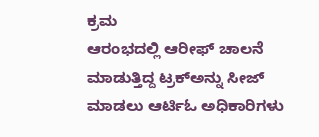ಕ್ರಮ
ಆರಂಭದಲ್ಲಿ ಆರೀಫ್ ಚಾಲನೆ ಮಾಡುತ್ತಿದ್ದ ಟ್ರಕ್ಅನ್ನು ಸೀಜ್ ಮಾಡಲು ಆರ್ಟಿಓ ಅಧಿಕಾರಿಗಳು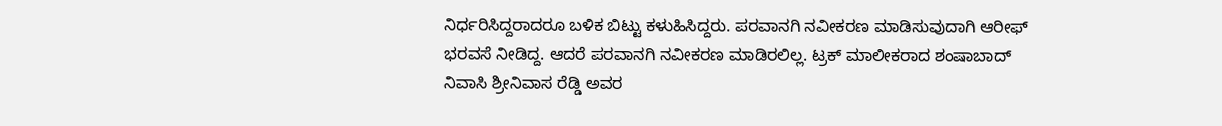ನಿರ್ಧರಿಸಿದ್ದರಾದರೂ ಬಳಿಕ ಬಿಟ್ಟು ಕಳುಹಿಸಿದ್ದರು. ಪರವಾನಗಿ ನವೀಕರಣ ಮಾಡಿಸುವುದಾಗಿ ಆರೀಫ್ ಭರವಸೆ ನೀಡಿದ್ದ. ಆದರೆ ಪರವಾನಗಿ ನವೀಕರಣ ಮಾಡಿರಲಿಲ್ಲ. ಟ್ರಕ್ ಮಾಲೀಕರಾದ ಶಂಷಾಬಾದ್ ನಿವಾಸಿ ಶ್ರೀನಿವಾಸ ರೆಡ್ಡಿ ಅವರ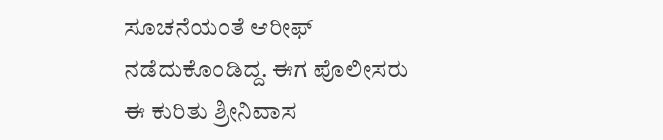ಸೂಚನೆಯಂತೆ ಆರೀಫ್ ನಡೆದುಕೊಂಡಿದ್ದ. ಈಗ ಪೊಲೀಸರು ಈ ಕುರಿತು ಶ್ರೀನಿವಾಸ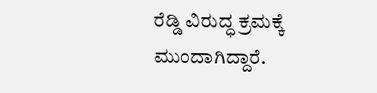ರೆಡ್ಡಿ ವಿರುದ್ಧ ಕ್ರಮಕ್ಕೆ ಮುಂದಾಗಿದ್ದಾರೆ.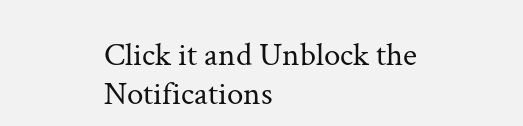Click it and Unblock the Notifications